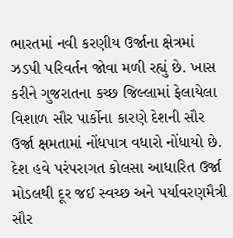ભારતમાં નવી કરણીય ઉર્જાના ક્ષેત્રમાં ઝડપી પરિવર્તન જોવા મળી રહ્યું છે. ખાસ કરીને ગુજરાતના કચ્છ જિલ્લામાં ફેલાયેલા વિશાળ સૌર પાર્કોના કારણે દેશની સૌર ઉર્જા ક્ષમતામાં નોંધપાત્ર વધારો નોંધાયો છે. દેશ હવે પરંપરાગત કોલસા આધારિત ઉર્જા મોડલથી દૂર જઈ સ્વચ્છ અને પર્યાવરણમૈત્રી સૌર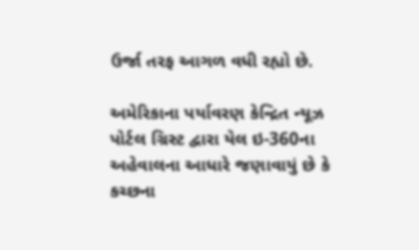ઉર્જા તરફ આગળ વધી રહ્યો છે.

અમેરિકાના પર્યાવરણ કેન્દ્રિત ન્યૂઝ પોર્ટલ ગ્રિસ્ટ દ્વારા યેલ ઇ-360ના અહેવાલના આધારે જણાવાયું છે કે કચ્છના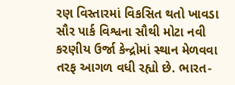રણ વિસ્તારમાં વિકસિત થતો ખાવડા સૌર પાર્ક વિશ્વના સૌથી મોટા નવી કરણીય ઉર્જા કેન્દ્રોમાં સ્થાન મેળવવા તરફ આગળ વધી રહ્યો છે. ભારત-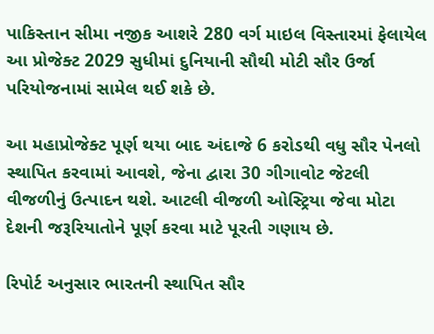પાકિસ્તાન સીમા નજીક આશરે 280 વર્ગ માઇલ વિસ્તારમાં ફેલાયેલ આ પ્રોજેક્ટ 2029 સુધીમાં દુનિયાની સૌથી મોટી સૌર ઉર્જા પરિયોજનામાં સામેલ થઈ શકે છે.

આ મહાપ્રોજેક્ટ પૂર્ણ થયા બાદ અંદાજે 6 કરોડથી વધુ સૌર પેનલો સ્થાપિત કરવામાં આવશે, જેના દ્વારા 30 ગીગાવોટ જેટલી વીજળીનું ઉત્પાદન થશે. આટલી વીજળી ઓસ્ટ્રિયા જેવા મોટા દેશની જરૂરિયાતોને પૂર્ણ કરવા માટે પૂરતી ગણાય છે.

રિપોર્ટ અનુસાર ભારતની સ્થાપિત સૌર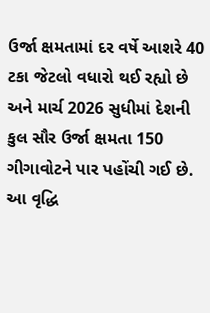ઉર્જા ક્ષમતામાં દર વર્ષે આશરે 40 ટકા જેટલો વધારો થઈ રહ્યો છે અને માર્ચ 2026 સુધીમાં દેશની કુલ સૌર ઉર્જા ક્ષમતા 150 ગીગાવોટને પાર પહોંચી ગઈ છે. આ વૃદ્ધિ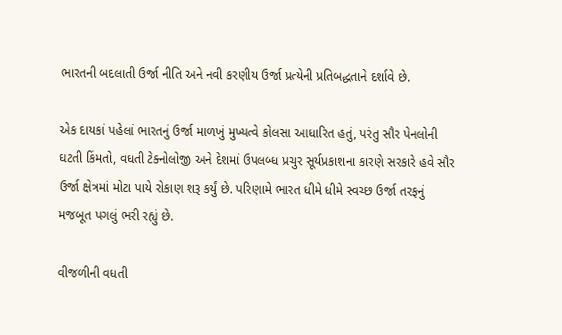ભારતની બદલાતી ઉર્જા નીતિ અને નવી કરણીય ઉર્જા પ્રત્યેની પ્રતિબદ્ધતાને દર્શાવે છે.

એક દાયકાં પહેલાં ભારતનું ઉર્જા માળખું મુખ્યત્વે કોલસા આધારિત હતું, પરંતુ સૌર પેનલોની ઘટતી કિંમતો, વધતી ટેક્નોલોજી અને દેશમાં ઉપલબ્ધ પ્રચુર સૂર્યપ્રકાશના કારણે સરકારે હવે સૌર ઉર્જા ક્ષેત્રમાં મોટા પાયે રોકાણ શરૂ કર્યું છે. પરિણામે ભારત ધીમે ધીમે સ્વચ્છ ઉર્જા તરફનું મજબૂત પગલું ભરી રહ્યું છે.

વીજળીની વધતી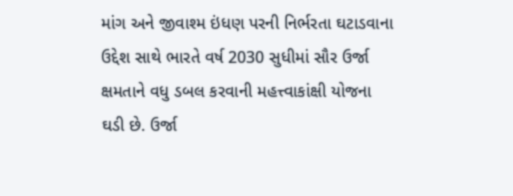માંગ અને જીવાશ્મ ઇંધણ પરની નિર્ભરતા ઘટાડવાના ઉદ્દેશ સાથે ભારતે વર્ષ 2030 સુધીમાં સૌર ઉર્જા ક્ષમતાને વધુ ડબલ કરવાની મહત્ત્વાકાંક્ષી યોજના ઘડી છે. ઉર્જા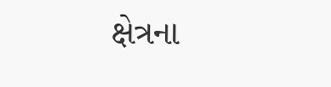ક્ષેત્રના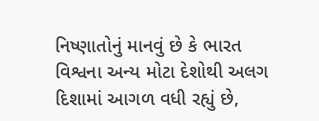નિષ્ણાતોનું માનવું છે કે ભારત વિશ્વના અન્ય મોટા દેશોથી અલગ દિશામાં આગળ વધી રહ્યું છે,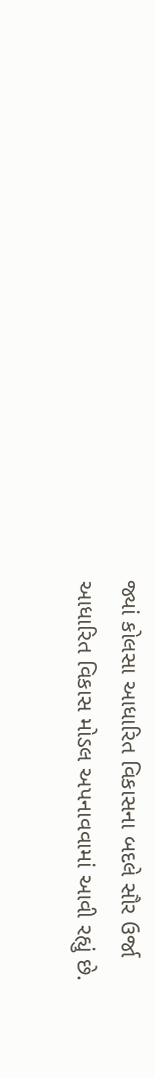જ્યાં કોલસા આધારિત વિકાસના બદલે સૌર ઉર્જા આધારિત વિકાસ મોડલ અપનાવવામાં આવી રહ્યું છે.